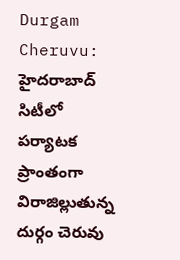Durgam Cheruvu: హైదరాబాద్ సిటీలో పర్యాటక ప్రాంతంగా విరాజిల్లుతున్న దుర్గం చెరువు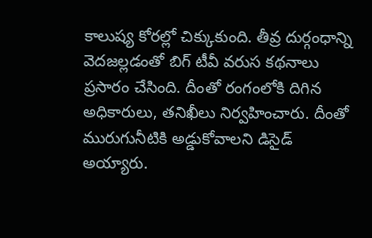కాలుష్య కోరల్లో చిక్కుకుంది. తీవ్ర దుర్గంధాన్ని వెదజల్లడంతో బిగ్ టీవీ వరుస కథనాలు ప్రసారం చేసింది. దీంతో రంగంలోకి దిగిన అధికారులు, తనిఖీలు నిర్వహించారు. దీంతో మురుగునీటికి అడ్డుకోవాలని డిసైడ్ అయ్యారు.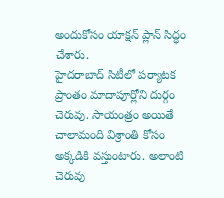అందుకోసం యాక్షన్ ప్లాన్ సిద్ధం చేశారు.
హైదరాబాద్ సిటీలో పర్యాటక ప్రాంతం మాదాపూర్లోని దుర్గం చెరువు. సాయంత్రం అయితే చాలామంది విశ్రాంతి కోసం అక్కడికి వస్తుంటారు. అలాంటి చెరువు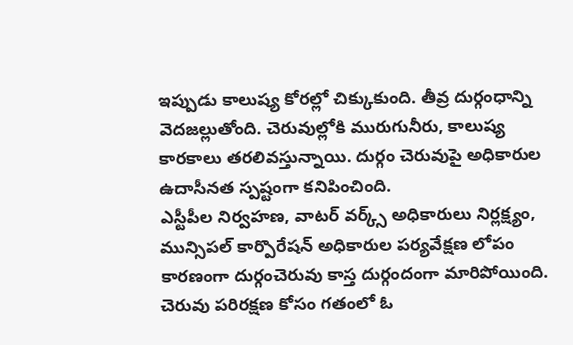ఇప్పుడు కాలుష్య కోరల్లో చిక్కుకుంది. తీవ్ర దుర్గంధాన్ని వెదజల్లుతోంది. చెరువుల్లోకి మురుగునీరు, కాలుష్య కారకాలు తరలివస్తున్నాయి. దుర్గం చెరువుపై అధికారుల ఉదాసీనత స్పష్టంగా కనిపించింది.
ఎస్టీపీల నిర్వహణ, వాటర్ వర్క్స్ అధికారులు నిర్లక్ష్యం, మున్సిపల్ కార్పొరేషన్ అధికారుల పర్యవేక్షణ లోపం కారణంగా దుర్గంచెరువు కాస్త దుర్గందంగా మారిపోయింది. చెరువు పరిరక్షణ కోసం గతంలో ఓ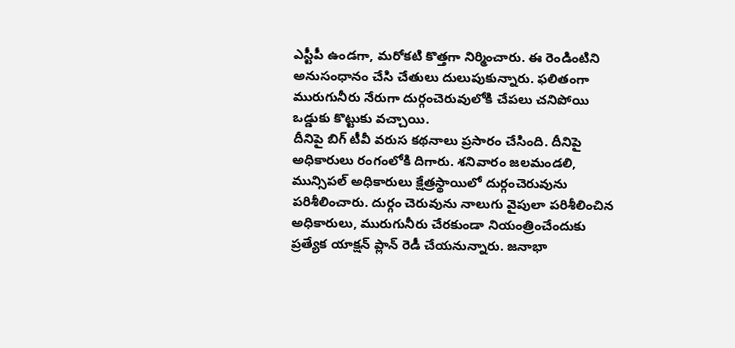ఎస్టీపీ ఉండగా, మరోకటి కొత్తగా నిర్మించారు. ఈ రెండింటిని అనుసంధానం చేసి చేతులు దులుపుకున్నారు. ఫలితంగా మురుగునీరు నేరుగా దుర్గంచెరువులోకి చేపలు చనిపోయి ఒడ్డుకు కొట్టుకు వచ్చాయి.
దీనిపై బిగ్ టీవీ వరుస కథనాలు ప్రసారం చేసింది. దీనిపై అధికారులు రంగంలోకి దిగారు. శనివారం జలమండలి, మున్సిపల్ అధికారులు క్షేత్రస్థాయిలో దుర్గంచెరువును పరిశీలించారు. దుర్గం చెరువును నాలుగు వైపులా పరిశీలించిన అధికారులు, మురుగునీరు చేరకుండా నియంత్రించేందుకు ప్రత్యేక యాక్షన్ ప్లాన్ రెడీ చేయనున్నారు. జనాభా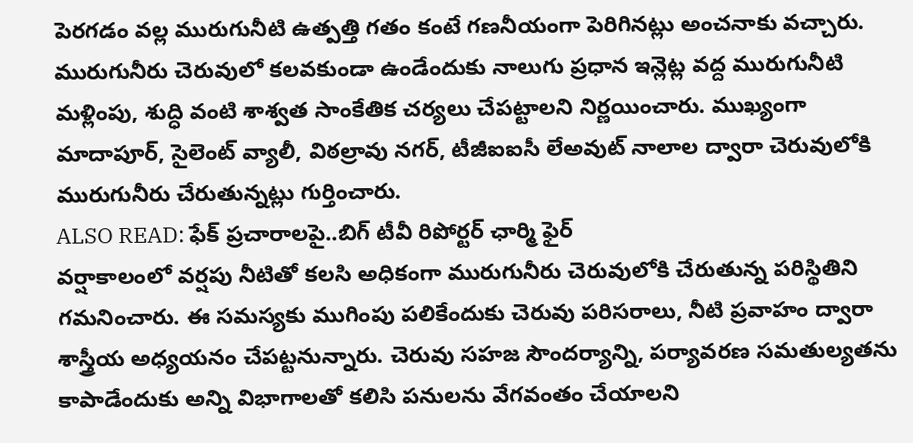పెరగడం వల్ల మురుగునీటి ఉత్పత్తి గతం కంటే గణనీయంగా పెరిగినట్లు అంచనాకు వచ్చారు.
మురుగునీరు చెరువులో కలవకుండా ఉండేందుకు నాలుగు ప్రధాన ఇన్లెట్ల వద్ద మురుగునీటి మళ్లింపు, శుద్ధి వంటి శాశ్వత సాంకేతిక చర్యలు చేపట్టాలని నిర్ణయించారు. ముఖ్యంగా మాదాపూర్, సైలెంట్ వ్యాలీ, విఠల్రావు నగర్, టీజీఐఐసీ లేఅవుట్ నాలాల ద్వారా చెరువులోకి మురుగునీరు చేరుతున్నట్లు గుర్తించారు.
ALSO READ: ఫేక్ ప్రచారాలపై..బిగ్ టీవీ రిపోర్టర్ ఛార్మి ఫైర్
వర్షాకాలంలో వర్షపు నీటితో కలసి అధికంగా మురుగునీరు చెరువులోకి చేరుతున్న పరిస్థితిని గమనించారు. ఈ సమస్యకు ముగింపు పలికేందుకు చెరువు పరిసరాలు, నీటి ప్రవాహం ద్వారా శాస్త్రీయ అధ్యయనం చేపట్టనున్నారు. చెరువు సహజ సౌందర్యాన్ని, పర్యావరణ సమతుల్యతను కాపాడేందుకు అన్ని విభాగాలతో కలిసి పనులను వేగవంతం చేయాలని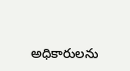అధికారులను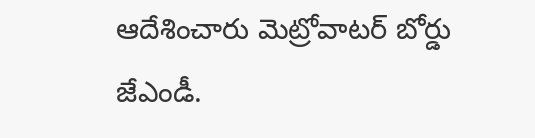ఆదేశించారు మెట్రోవాటర్ బోర్డు జేఎండీ.